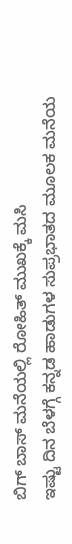ಬಿಗ್ ಬಾಸ್ ಮನೆಯಲ್ಲಿ ರೋಹಿತ್ ಮುಖಕ್ಕೆ ಮಸಿ
ಇಷ್ಟು ದಿನ ಬೆಳಗ್ಗೆ ಕನ್ನಡ ಹಾಡುಗಳ ಸುಪ್ರಭಾತದ ಮೂಲಕ ಮನೆಯ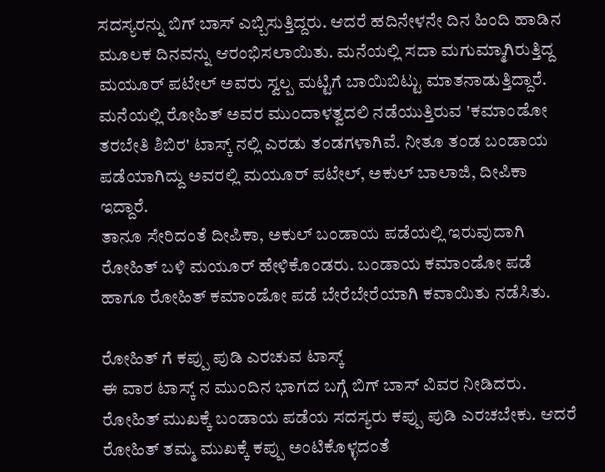ಸದಸ್ಯರನ್ನು ಬಿಗ್ ಬಾಸ್ ಎಬ್ಬಿಸುತ್ತಿದ್ದರು. ಆದರೆ ಹದಿನೇಳನೇ ದಿನ ಹಿಂದಿ ಹಾಡಿನ ಮೂಲಕ ದಿನವನ್ನು ಆರಂಭಿಸಲಾಯಿತು. ಮನೆಯಲ್ಲಿ ಸದಾ ಮಗುಮ್ಮಾಗಿರುತ್ತಿದ್ದ ಮಯೂರ್ ಪಟೇಲ್ ಅವರು ಸ್ವಲ್ಪ ಮಟ್ಟಿಗೆ ಬಾಯಿಬಿಟ್ಟು ಮಾತನಾಡುತ್ತಿದ್ದಾರೆ.
ಮನೆಯಲ್ಲಿ ರೋಹಿತ್ ಅವರ ಮುಂದಾಳತ್ವದಲಿ ನಡೆಯುತ್ತಿರುವ 'ಕಮಾಂಡೋ ತರಬೇತಿ ಶಿಬಿರ' ಟಾಸ್ಕ್ ನಲ್ಲಿ ಎರಡು ತಂಡಗಳಾಗಿವೆ. ನೀತೂ ತಂಡ ಬಂಡಾಯ ಪಡೆಯಾಗಿದ್ದು ಅವರಲ್ಲಿ ಮಯೂರ್ ಪಟೇಲ್, ಅಕುಲ್ ಬಾಲಾಜಿ, ದೀಪಿಕಾ ಇದ್ದಾರೆ.
ತಾನೂ ಸೇರಿದಂತೆ ದೀಪಿಕಾ, ಅಕುಲ್ ಬಂಡಾಯ ಪಡೆಯಲ್ಲಿ ಇರುವುದಾಗಿ ರೋಹಿತ್ ಬಳಿ ಮಯೂರ್ ಹೇಳಿಕೊಂಡರು. ಬಂಡಾಯ ಕಮಾಂಡೋ ಪಡೆ ಹಾಗೂ ರೋಹಿತ್ ಕಮಾಂಡೋ ಪಡೆ ಬೇರೆಬೇರೆಯಾಗಿ ಕವಾಯಿತು ನಡೆಸಿತು.

ರೋಹಿತ್ ಗೆ ಕಪ್ಪು ಪುಡಿ ಎರಚುವ ಟಾಸ್ಕ್
ಈ ವಾರ ಟಾಸ್ಕ್ ನ ಮುಂದಿನ ಭಾಗದ ಬಗ್ಗೆ ಬಿಗ್ ಬಾಸ್ ವಿವರ ನೀಡಿದರು. ರೋಹಿತ್ ಮುಖಕ್ಕೆ ಬಂಡಾಯ ಪಡೆಯ ಸದಸ್ಯರು ಕಪ್ಪು ಪುಡಿ ಎರಚಬೇಕು. ಆದರೆ ರೋಹಿತ್ ತಮ್ಮ ಮುಖಕ್ಕೆ ಕಪ್ಪು ಅಂಟಿಕೊಳ್ಳದಂತೆ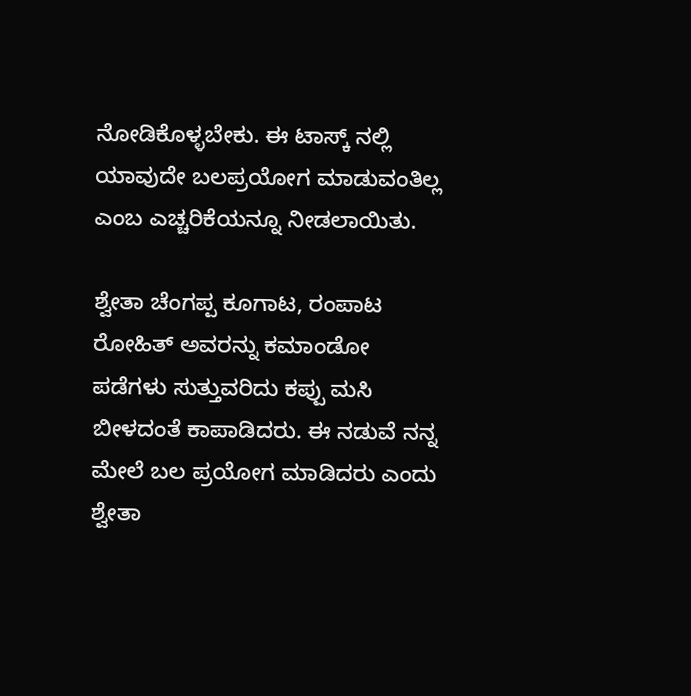ನೋಡಿಕೊಳ್ಳಬೇಕು. ಈ ಟಾಸ್ಕ್ ನಲ್ಲಿ ಯಾವುದೇ ಬಲಪ್ರಯೋಗ ಮಾಡುವಂತಿಲ್ಲ ಎಂಬ ಎಚ್ಚರಿಕೆಯನ್ನೂ ನೀಡಲಾಯಿತು.

ಶ್ವೇತಾ ಚೆಂಗಪ್ಪ ಕೂಗಾಟ, ರಂಪಾಟ
ರೋಹಿತ್ ಅವರನ್ನು ಕಮಾಂಡೋ ಪಡೆಗಳು ಸುತ್ತುವರಿದು ಕಪ್ಪು ಮಸಿ ಬೀಳದಂತೆ ಕಾಪಾಡಿದರು. ಈ ನಡುವೆ ನನ್ನ ಮೇಲೆ ಬಲ ಪ್ರಯೋಗ ಮಾಡಿದರು ಎಂದು ಶ್ವೇತಾ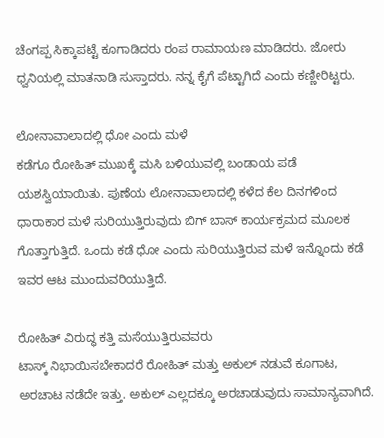ಚೆಂಗಪ್ಪ ಸಿಕ್ಕಾಪಟ್ಟೆ ಕೂಗಾಡಿದರು ರಂಪ ರಾಮಾಯಣ ಮಾಡಿದರು. ಜೋರು ಧ್ವನಿಯಲ್ಲಿ ಮಾತನಾಡಿ ಸುಸ್ತಾದರು. ನನ್ನ ಕೈಗೆ ಪೆಟ್ಟಾಗಿದೆ ಎಂದು ಕಣ್ಣೀರಿಟ್ಟರು.

ಲೋನಾವಾಲಾದಲ್ಲಿ ಧೋ ಎಂದು ಮಳೆ
ಕಡೆಗೂ ರೋಹಿತ್ ಮುಖಕ್ಕೆ ಮಸಿ ಬಳಿಯುವಲ್ಲಿ ಬಂಡಾಯ ಪಡೆ ಯಶಸ್ವಿಯಾಯಿತು. ಪುಣೆಯ ಲೋನಾವಾಲಾದಲ್ಲಿ ಕಳೆದ ಕೆಲ ದಿನಗಳಿಂದ ಧಾರಾಕಾರ ಮಳೆ ಸುರಿಯುತ್ತಿರುವುದು ಬಿಗ್ ಬಾಸ್ ಕಾರ್ಯಕ್ರಮದ ಮೂಲಕ ಗೊತ್ತಾಗುತ್ತಿದೆ. ಒಂದು ಕಡೆ ಧೋ ಎಂದು ಸುರಿಯುತ್ತಿರುವ ಮಳೆ ಇನ್ನೊಂದು ಕಡೆ ಇವರ ಆಟ ಮುಂದುವರಿಯುತ್ತಿದೆ.

ರೋಹಿತ್ ವಿರುದ್ಧ ಕತ್ತಿ ಮಸೆಯುತ್ತಿರುವವರು
ಟಾಸ್ಕ್ ನಿಭಾಯಿಸಬೇಕಾದರೆ ರೋಹಿತ್ ಮತ್ತು ಅಕುಲ್ ನಡುವೆ ಕೂಗಾಟ, ಅರಚಾಟ ನಡೆದೇ ಇತ್ತು. ಅಕುಲ್ ಎಲ್ಲದಕ್ಕೂ ಅರಚಾಡುವುದು ಸಾಮಾನ್ಯವಾಗಿದೆ.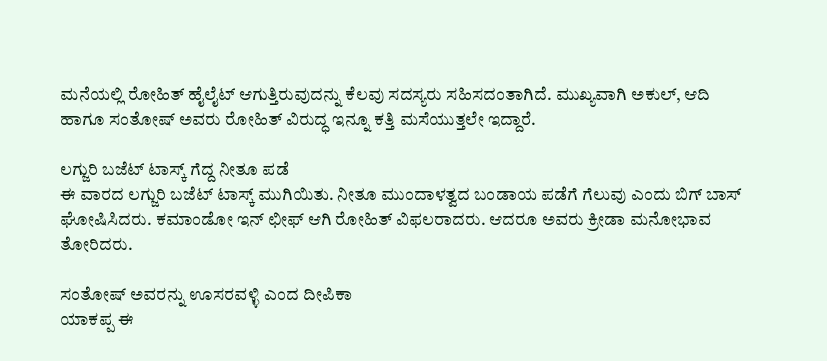ಮನೆಯಲ್ಲಿ ರೋಹಿತ್ ಹೈಲೈಟ್ ಆಗುತ್ತಿರುವುದನ್ನು ಕೆಲವು ಸದಸ್ಯರು ಸಹಿಸದಂತಾಗಿದೆ. ಮುಖ್ಯವಾಗಿ ಅಕುಲ್, ಆದಿ ಹಾಗೂ ಸಂತೋಷ್ ಅವರು ರೋಹಿತ್ ವಿರುದ್ಧ ಇನ್ನೂ ಕತ್ತಿ ಮಸೆಯುತ್ತಲೇ ಇದ್ದಾರೆ.

ಲಗ್ಜುರಿ ಬಜೆಟ್ ಟಾಸ್ಕ್ ಗೆದ್ದ ನೀತೂ ಪಡೆ
ಈ ವಾರದ ಲಗ್ಜುರಿ ಬಜೆಟ್ ಟಾಸ್ಕ್ ಮುಗಿಯಿತು. ನೀತೂ ಮುಂದಾಳತ್ವದ ಬಂಡಾಯ ಪಡೆಗೆ ಗೆಲುವು ಎಂದು ಬಿಗ್ ಬಾಸ್ ಘೋಷಿಸಿದರು. ಕಮಾಂಡೋ ಇನ್ ಛೀಫ್ ಆಗಿ ರೋಹಿತ್ ವಿಫಲರಾದರು. ಆದರೂ ಅವರು ಕ್ರೀಡಾ ಮನೋಭಾವ ತೋರಿದರು.

ಸಂತೋಷ್ ಅವರನ್ನು ಊಸರವಳ್ಳಿ ಎಂದ ದೀಪಿಕಾ
ಯಾಕಪ್ಪ ಈ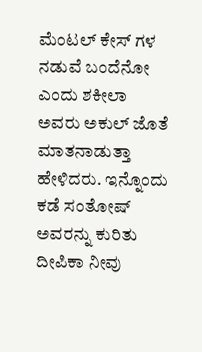ಮೆಂಟಲ್ ಕೇಸ್ ಗಳ ನಡುವೆ ಬಂದೆನೋ ಎಂದು ಶಕೀಲಾ ಅವರು ಅಕುಲ್ ಜೊತೆ ಮಾತನಾಡುತ್ತಾ ಹೇಳಿದರು. ಇನ್ನೊಂದು ಕಡೆ ಸಂತೋಷ್ ಅವರನ್ನು ಕುರಿತು ದೀಪಿಕಾ ನೀವು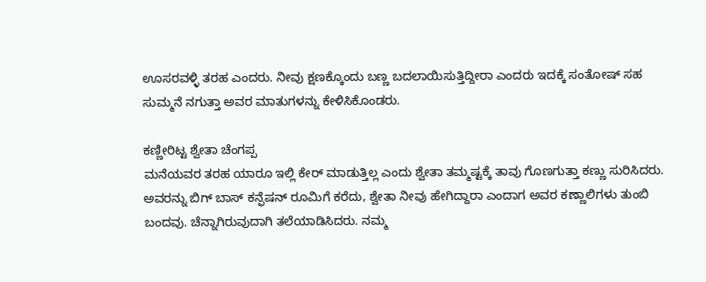ಊಸರವಳ್ಳಿ ತರಹ ಎಂದರು. ನೀವು ಕ್ಷಣಕ್ಕೊಂದು ಬಣ್ಣ ಬದಲಾಯಿಸುತ್ತಿದ್ದೀರಾ ಎಂದರು ಇದಕ್ಕೆ ಸಂತೋಷ್ ಸಹ ಸುಮ್ಮನೆ ನಗುತ್ತಾ ಅವರ ಮಾತುಗಳನ್ನು ಕೇಳಿಸಿಕೊಂಡರು.

ಕಣ್ಣೀರಿಟ್ಟ ಶ್ವೇತಾ ಚೆಂಗಪ್ಪ
ಮನೆಯವರ ತರಹ ಯಾರೂ ಇಲ್ಲಿ ಕೇರ್ ಮಾಡುತ್ತಿಲ್ಲ ಎಂದು ಶ್ವೇತಾ ತಮ್ಮಷ್ಟಕ್ಕೆ ತಾವು ಗೊಣಗುತ್ತಾ ಕಣ್ಣು ಸುರಿಸಿದರು. ಅವರನ್ನು ಬಿಗ್ ಬಾಸ್ ಕನ್ಫೆಷನ್ ರೂಮಿಗೆ ಕರೆದು, ಶ್ವೇತಾ ನೀವು ಹೇಗಿದ್ದಾರಾ ಎಂದಾಗ ಅವರ ಕಣ್ಣಾಲಿಗಳು ತುಂಬಿ ಬಂದವು. ಚೆನ್ನಾಗಿರುವುದಾಗಿ ತಲೆಯಾಡಿಸಿದರು. ನಮ್ಮ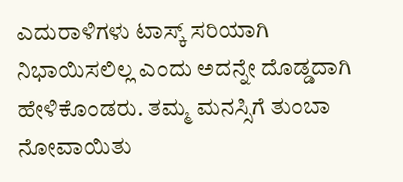ಎದುರಾಳಿಗಳು ಟಾಸ್ಕ್ ಸರಿಯಾಗಿ ನಿಭಾಯಿಸಲಿಲ್ಲ ಎಂದು ಅದನ್ನೇ ದೊಡ್ಡದಾಗಿ ಹೇಳಿಕೊಂಡರು. ತಮ್ಮ ಮನಸ್ಸಿಗೆ ತುಂಬಾ ನೋವಾಯಿತು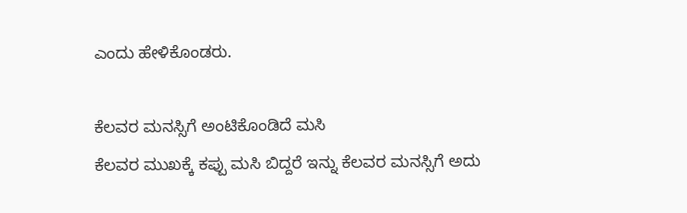ಎಂದು ಹೇಳಿಕೊಂಡರು.

ಕೆಲವರ ಮನಸ್ಸಿಗೆ ಅಂಟಿಕೊಂಡಿದೆ ಮಸಿ
ಕೆಲವರ ಮುಖಕ್ಕೆ ಕಪ್ಪು ಮಸಿ ಬಿದ್ದರೆ ಇನ್ನು ಕೆಲವರ ಮನಸ್ಸಿಗೆ ಅದು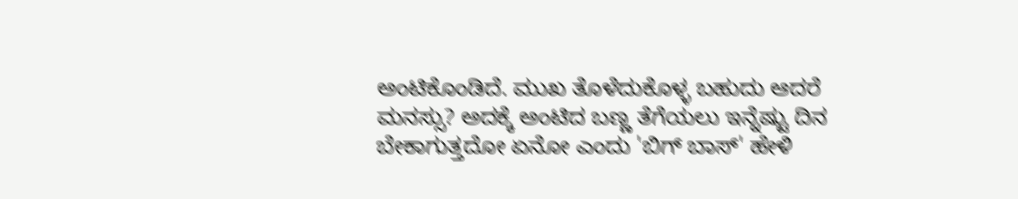ಅಂಟಿಕೊಂಡಿದೆ. ಮುಖ ತೊಳೆದುಕೊಳ್ಳ ಬಹುದು ಆದರೆ ಮನಸ್ಸು? ಅದಕ್ಕೆ ಅಂಟಿದ ಬಣ್ಣ ತೆಗೆಯಲು ಇನ್ನೆಷ್ಟು ದಿನ ಬೇಕಾಗುತ್ತದೋ ಏನೋ ಎಂದು 'ಬಿಗ್ ಬಾಸ್' ಹೇಳಿ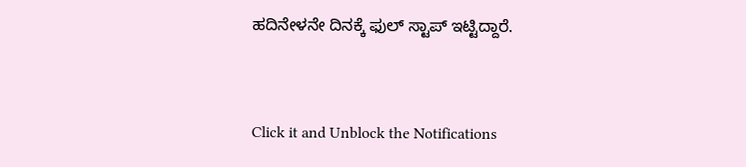ಹದಿನೇಳನೇ ದಿನಕ್ಕೆ ಫುಲ್ ಸ್ಟಾಪ್ ಇಟ್ಟಿದ್ದಾರೆ.


Click it and Unblock the Notifications